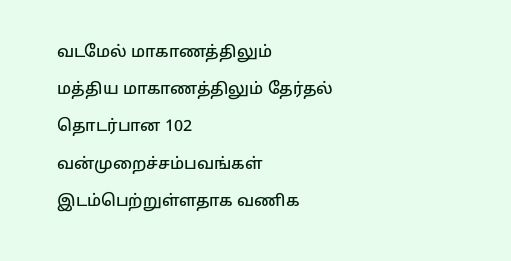வடமேல் மாகாணத்திலும் மத்திய மாகாணத்திலும் தேர்தல் தொடர்பான 102 வன்முறைச்சம்பவங்கள் இடம்பெற்றுள்ளதாக வணிக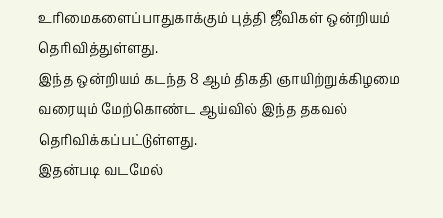உரிமைகளைப்பாதுகாக்கும் புத்தி ஜீவிகள் ஒன்றியம் தெரிவித்துள்ளது.
இந்த ஒன்றியம் கடந்த 8 ஆம் திகதி ஞாயிற்றுக்கிழமை வரையும் மேற்கொண்ட ஆய்வில் இந்த தகவல் தெரிவிக்கப்பட்டுள்ளது.
இதன்படி வடமேல்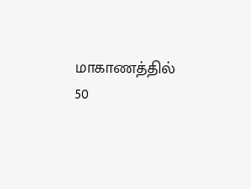மாகாணத்தில் 50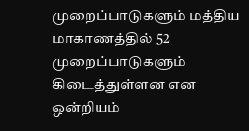முறைப்பாடுகளும் மத்திய மாகாணத்தில் 52 முறைப்பாடுகளும் கிடைத்துள்ளன என ஒன்றியம்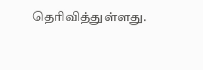தெரிவித்துள்ளது.